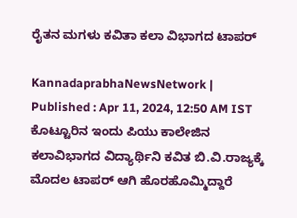ರೈತನ ಮಗಳು ಕವಿತಾ ಕಲಾ ವಿಭಾಗದ ಟಾಪರ್

KannadaprabhaNewsNetwork |
Published : Apr 11, 2024, 12:50 AM IST
ಕೊಟ್ಟೂರಿನ ಇಂದು ಪಿಯು ಕಾಲೇಜಿನ ಕಲಾವಿಭಾಗದ ವಿದ್ಯಾರ್ಥಿನಿ ಕವಿತ ಬಿ.ವಿ.ರಾಜ್ಯಕ್ಕೆ ಮೊದಲ ಟಾಪರ್ ಆಗಿ ಹೊರಹೊಮ್ಮಿದ್ದಾರೆ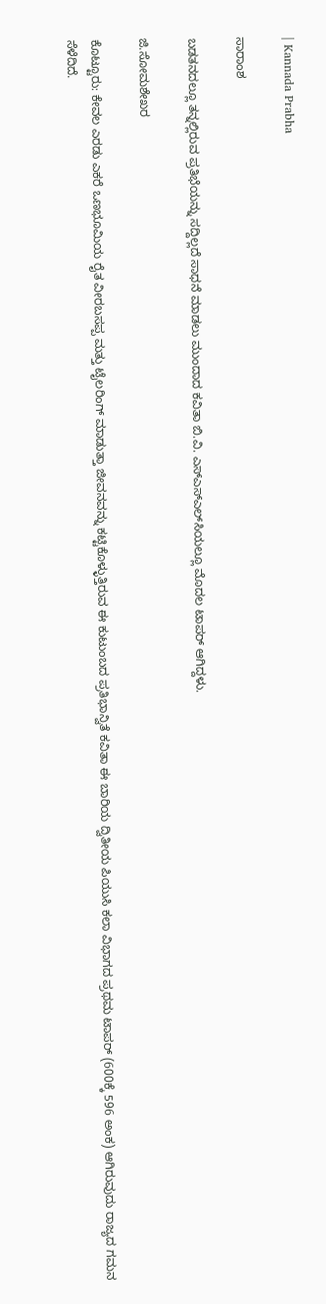| Kannada Prabha

ಸಾರಾಂಶ

ಬಡತನದಲ್ಲೂ ತನ್ನಲ್ಲಿರುವ ಪ್ರತಿಭೆಯನ್ನು ಸದ್ದಿಲ್ಲದೆ ಸಾಧನೆ ಮಾಡಲು ಮುಂದಾದ ಕವಿತಾ ಬಿ.ವಿ. ಎಸ್ಎಸ್ಎಲ್‌ಸಿಯಲ್ಲೂ ಮೊದಲ ಟಾಪರ್ ಆಗಿದ್ದಳು.

ಜಿ.ಸೋಮಶೇಖರ

ಕೊಟ್ಟೂರು: ಕೇವಲ ಎರಡು ಎಕರೆ ಒಣಭೂಮಿಯ ರೈತ ವೀರಬಸಪ್ಪ ಮತ್ತು ಟೈಲರಿಂಗ್ ಮಾಡುತ್ತಾ ಜೀವನವನ್ನು ಕಟ್ಟಿಕೊಳ್ಳುತ್ತಿರುವ ಈ ಕುಟುಂಬದ ಪ್ರತಿಭಾನ್ವಿತೆ ಕವಿತಾ ಈ ಬಾರಿಯ ದ್ವಿತೀಯ ಪಿಯುಸಿ ಕಲಾ ವಿಭಾಗದ ಪ್ರಥಮ ಟಾಪರ್ (600ಕ್ಕೆ 596 ಅಂಕ) ಆಗಿರುವುದು ರಾಜ್ಯದ ಗಮನ ಸೆಳೆದಿದೆ.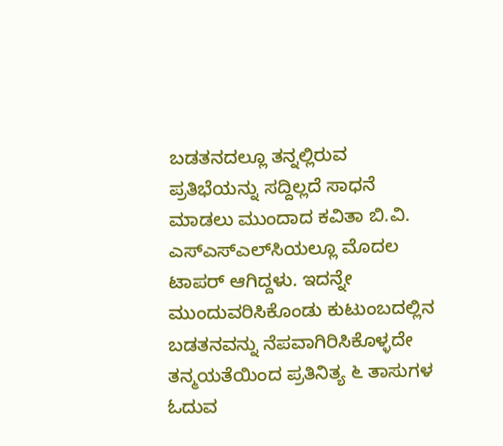ಬಡತನದಲ್ಲೂ ತನ್ನಲ್ಲಿರುವ ಪ್ರತಿಭೆಯನ್ನು ಸದ್ದಿಲ್ಲದೆ ಸಾಧನೆ ಮಾಡಲು ಮುಂದಾದ ಕವಿತಾ ಬಿ.ವಿ. ಎಸ್ಎಸ್ಎಲ್‌ಸಿಯಲ್ಲೂ ಮೊದಲ ಟಾಪರ್ ಆಗಿದ್ದಳು. ಇದನ್ನೇ ಮುಂದುವರಿಸಿಕೊಂಡು ಕುಟುಂಬದಲ್ಲಿನ ಬಡತನವನ್ನು ನೆಪವಾಗಿರಿಸಿಕೊಳ್ಳದೇ ತನ್ಮಯತೆಯಿಂದ ಪ್ರತಿನಿತ್ಯ ೬ ತಾಸುಗಳ ಓದುವ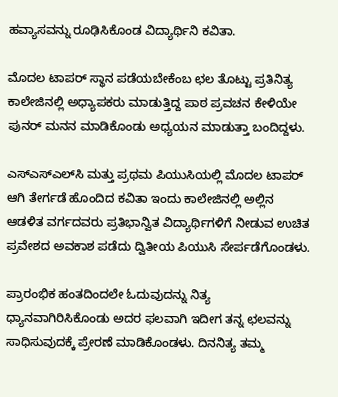ಹವ್ಯಾಸವನ್ನು ರೂಢಿಸಿಕೊಂಡ ವಿದ್ಯಾರ್ಥಿನಿ ಕವಿತಾ.

ಮೊದಲ ಟಾಪರ್ ಸ್ಥಾನ ಪಡೆಯಬೇಕೆಂಬ ಛಲ ತೊಟ್ಟು ಪ್ರತಿನಿತ್ಯ ಕಾಲೇಜಿನಲ್ಲಿ ಅಧ್ಯಾಪಕರು ಮಾಡುತ್ತಿದ್ದ ಪಾಠ ಪ್ರವಚನ ಕೇಳಿಯೇ ಪುನರ್ ಮನನ ಮಾಡಿಕೊಂಡು ಅಧ್ಯಯನ ಮಾಡುತ್ತಾ ಬಂದಿದ್ದಳು.

ಎಸ್ಎಸ್ಎಲ್‌ಸಿ ಮತ್ತು ಪ್ರಥಮ ಪಿಯುಸಿಯಲ್ಲಿ ಮೊದಲ ಟಾಪರ್ ಆಗಿ ತೇರ್ಗಡೆ ಹೊಂದಿದ ಕವಿತಾ ಇಂದು ಕಾಲೇಜಿನಲ್ಲಿ ಅಲ್ಲಿನ ಆಡಳಿತ ವರ್ಗದವರು ಪ್ರತಿಭಾನ್ವಿತ ವಿದ್ಯಾರ್ಥಿಗಳಿಗೆ ನೀಡುವ ಉಚಿತ ಪ್ರವೇಶದ ಅವಕಾಶ ಪಡೆದು ದ್ವಿತೀಯ ಪಿಯುಸಿ ಸೇರ್ಪಡೆಗೊಂಡಳು.

ಪ್ರಾರಂಭಿಕ ಹಂತದಿಂದಲೇ ಓದುವುದನ್ನು ನಿತ್ಯ ಧ್ಯಾನವಾಗಿರಿಸಿಕೊಂಡು ಅದರ ಫಲವಾಗಿ ಇದೀಗ ತನ್ನ ಛಲವನ್ನು ಸಾಧಿಸುವುದಕ್ಕೆ ಪ್ರೇರಣೆ ಮಾಡಿಕೊಂಡಳು. ದಿನನಿತ್ಯ ತಮ್ಮ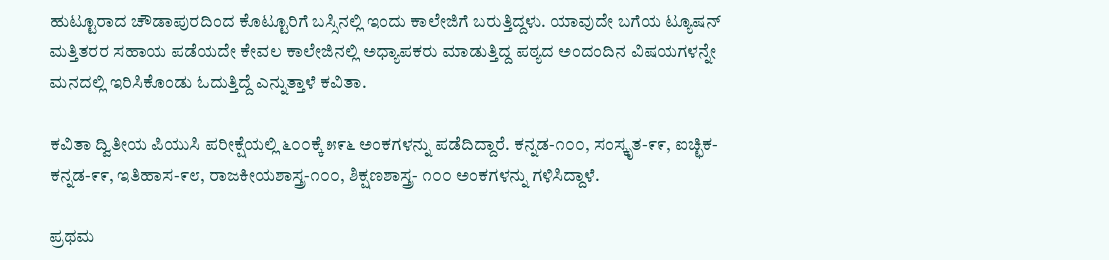ಹುಟ್ಟೂರಾದ ಚೌಡಾಪುರದಿಂದ ಕೊಟ್ಟೂರಿಗೆ ಬಸ್ಸಿನಲ್ಲಿ ಇಂದು ಕಾಲೇಜಿಗೆ ಬರುತ್ತಿದ್ದಳು. ಯಾವುದೇ ಬಗೆಯ ಟ್ಯೂಷನ್ ಮತ್ತಿತರರ ಸಹಾಯ ಪಡೆಯದೇ ಕೇವಲ ಕಾಲೇಜಿನಲ್ಲಿ ಅಧ್ಯಾಪಕರು ಮಾಡುತ್ತಿದ್ದ ಪಠ್ಯದ ಅಂದಂದಿನ ವಿಷಯಗಳನ್ನೇ ಮನದಲ್ಲಿ ಇರಿಸಿಕೊಂಡು ಓದುತ್ತಿದ್ದೆ ಎನ್ನುತ್ತಾಳೆ ಕವಿತಾ.

ಕವಿತಾ ದ್ವಿತೀಯ ಪಿಯುಸಿ ಪರೀಕ್ಷೆಯಲ್ಲಿ ೬೦೦ಕ್ಕೆ ೫೯೬ ಅಂಕಗಳನ್ನು ಪಡೆದಿದ್ದಾರೆ. ಕನ್ನಡ-೧೦೦, ಸಂಸ್ಕೃತ-೯೯, ಐಚ್ಛಿಕ-ಕನ್ನಡ-೯೯, ಇತಿಹಾಸ-೯೮, ರಾಜಕೀಯಶಾಸ್ತ್ರ-೧೦೦, ಶಿಕ್ಷಣಶಾಸ್ತ್ರ- ೧೦೦ ಅಂಕಗಳನ್ನು ಗಳಿಸಿದ್ದಾಳೆ.

ಪ್ರಥಮ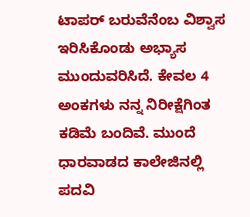ಟಾಪರ್ ಬರುವೆನೆಂಬ ವಿಶ್ವಾಸ ಇರಿಸಿಕೊಂಡು ಅಭ್ಯಾಸ ಮುಂದುವರಿಸಿದೆ. ಕೇವಲ 4 ಅಂಕಗಳು ನನ್ನ ನಿರೀಕ್ಷೆಗಿಂತ ಕಡಿಮೆ ಬಂದಿವೆ. ಮುಂದೆ ಧಾರವಾಡದ ಕಾಲೇಜಿನಲ್ಲಿ ಪದವಿ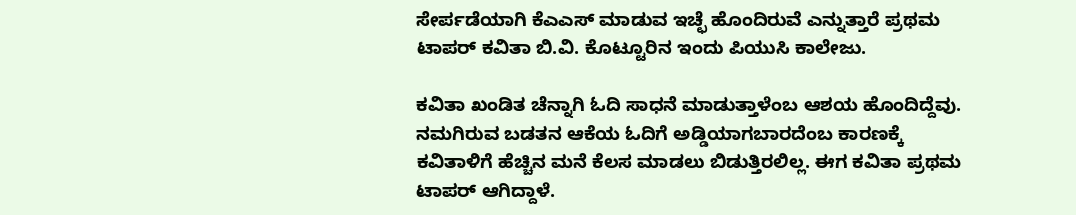ಸೇರ್ಪಡೆಯಾಗಿ ಕೆಎಎಸ್ ಮಾಡುವ ಇಚ್ಛೆ ಹೊಂದಿರುವೆ ಎನ್ನುತ್ತಾರೆ ಪ್ರಥಮ ಟಾಪರ್ ಕವಿತಾ ಬಿ.ವಿ. ಕೊಟ್ಟೂರಿನ ಇಂದು ಪಿಯುಸಿ ಕಾಲೇಜು.

ಕವಿತಾ ಖಂಡಿತ ಚೆನ್ನಾಗಿ ಓದಿ ಸಾಧನೆ ಮಾಡುತ್ತಾಳೆಂಬ ಆಶಯ ಹೊಂದಿದ್ದೆವು. ನಮಗಿರುವ ಬಡತನ ಆಕೆಯ ಓದಿಗೆ ಅಡ್ಡಿಯಾಗಬಾರದೆಂಬ ಕಾರಣಕ್ಕೆ ಕವಿತಾಳಿಗೆ ಹೆಚ್ಚಿನ ಮನೆ ಕೆಲಸ ಮಾಡಲು ಬಿಡುತ್ತಿರಲಿಲ್ಲ. ಈಗ ಕವಿತಾ ಪ್ರಥಮ ಟಾಪರ್ ಆಗಿದ್ದಾಳೆ.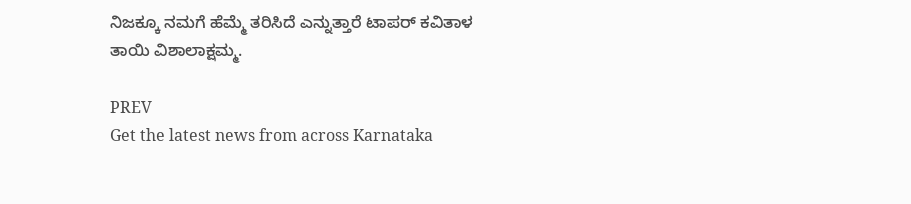ನಿಜಕ್ಕೂ ನಮಗೆ ಹೆಮ್ಮೆ ತರಿಸಿದೆ ಎನ್ನುತ್ತಾರೆ ಟಾಪರ್ ಕವಿತಾಳ ತಾಯಿ ವಿಶಾಲಾಕ್ಷಮ್ಮ.

PREV
Get the latest news from across Karnataka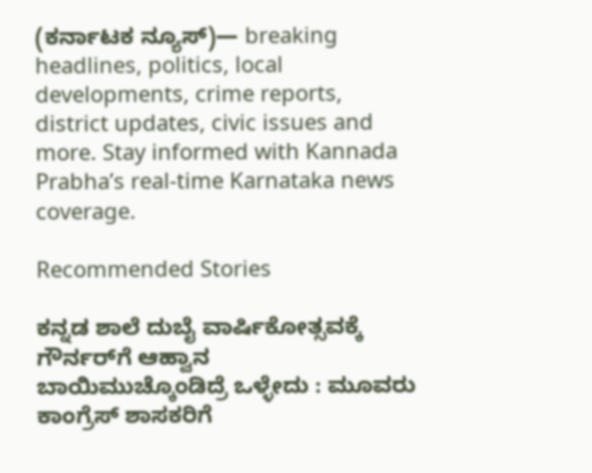(ಕರ್ನಾಟಕ ನ್ಯೂಸ್)— breaking headlines, politics, local developments, crime reports, district updates, civic issues and more. Stay informed with Kannada Prabha’s real‑time Karnataka news coverage.

Recommended Stories

ಕನ್ನಡ ಶಾಲೆ ದುಬೈ ವಾರ್ಷಿಕೋತ್ಸವಕ್ಕೆ ಗೌರ್ನರ್‌ಗೆ ಆಹ್ವಾನ
ಬಾಯಿಮುಚ್ಕೊಂಡಿದ್ರೆ ಒಳ್ಳೇದು : ಮೂವರು ಕಾಂಗ್ರೆಸ್ ಶಾಸಕರಿಗೆ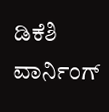ಡಿಕೆಶಿ ವಾರ್ನಿಂಗ್